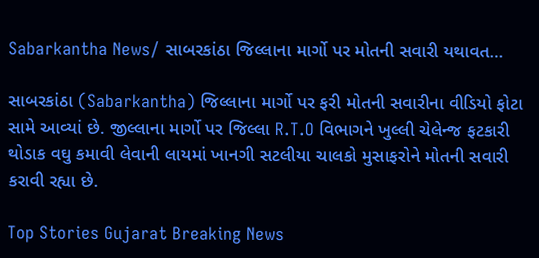Sabarkantha News/ સાબરકાંઠા જિલ્લાના માર્ગો પર મોતની સવારી યથાવત…

સાબરકાંઠા (Sabarkantha) જિલ્લાના માર્ગો પર ફરી મોતની સવારીના વીડિયો ફોટા સામે આવ્યાં છે. જીલ્લાના માર્ગો પર જિલ્લા R.T.O વિભાગને ખુલ્લી ચેલેન્જ ફટકારી થોડાક વઘુ કમાવી લેવાની લાયમાં ખાનગી સટલીયા ચાલકો મુસાફરોને મોતની સવારી કરાવી રહ્યા છે.

Top Stories Gujarat Breaking News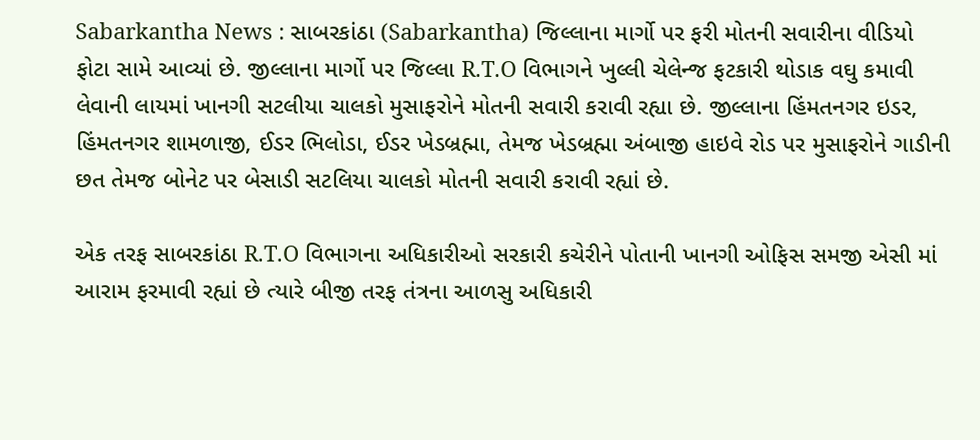Sabarkantha News : સાબરકાંઠા (Sabarkantha) જિલ્લાના માર્ગો પર ફરી મોતની સવારીના વીડિયો ફોટા સામે આવ્યાં છે. જીલ્લાના માર્ગો પર જિલ્લા R.T.O વિભાગને ખુલ્લી ચેલેન્જ ફટકારી થોડાક વઘુ કમાવી લેવાની લાયમાં ખાનગી સટલીયા ચાલકો મુસાફરોને મોતની સવારી કરાવી રહ્યા છે. જીલ્લાના હિંમતનગર ઇડર, હિંમતનગર શામળાજી, ઈડર ભિલોડા, ઈડર ખેડબ્રહ્મા, તેમજ ખેડબ્રહ્મા અંબાજી હાઇવે રોડ પર મુસાફરોને ગાડીની છત તેમજ બોનેટ પર બેસાડી સટલિયા ચાલકો મોતની સવારી કરાવી રહ્યાં છે.

એક તરફ સાબરકાંઠા R.T.O વિભાગના અધિકારીઓ સરકારી કચેરીને પોતાની ખાનગી ઓફિસ સમજી એસી માં આરામ ફરમાવી રહ્યાં છે ત્યારે બીજી તરફ તંત્રના આળસુ અધિકારી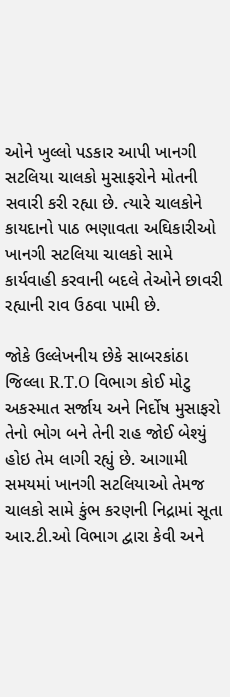ઓને ખુલ્લો પડકાર આપી ખાનગી સટલિયા ચાલકો મુસાફરોને મોતની સવારી કરી રહ્યા છે. ત્યારે ચાલકોને કાયદાનો પાઠ ભણાવતા અઘિકારીઓ ખાનગી સટલિયા ચાલકો સામે કાર્યવાહી કરવાની બદલે તેઓને છાવરી રહ્યાની રાવ ઉઠવા પામી છે.

જોકે ઉલ્લેખનીય છેકે સાબરકાંઠા જિલ્લા R.T.O વિભાગ કોઈ મોટુ અકસ્માત સર્જાય અને નિર્દોષ મુસાફરો તેનો ભોગ બને તેની રાહ જોઈ બેશ્યું હોઇ તેમ લાગી રહ્યું છે. આગામી સમયમાં ખાનગી સટલિયાઓ તેમજ ચાલકો સામે કુંભ કરણની નિદ્રામાં સૂતા આર.ટી.ઓ વિભાગ દ્વારા કેવી અને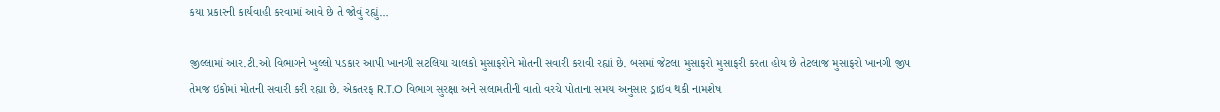કયા પ્રકારની કાર્યવાહી કરવામાં આવે છે તે જોવું રહ્યું…

જીલ્લામાં આર.ટી.ઓ વિભાગને ખુલ્લો પડકાર આપી ખાનગી સટલિયા ચાલકો મુસાફરોને મોતની સવારી કરાવી રહ્યાં છે. બસમાં જેટલા મુસાફરો મુસાફરી કરતા હોય છે તેટલાજ મુસાફરો ખાનગી જીપ તેમજ ઇકોમાં મોતની સવારી કરી રહ્યા છે. એકતરફ R.T.O વિભાગ સુરક્ષા અને સલામતીની વાતો વરચે પોતાના સમય અનુસાર ડ્રાઇવ થકી નામશેષ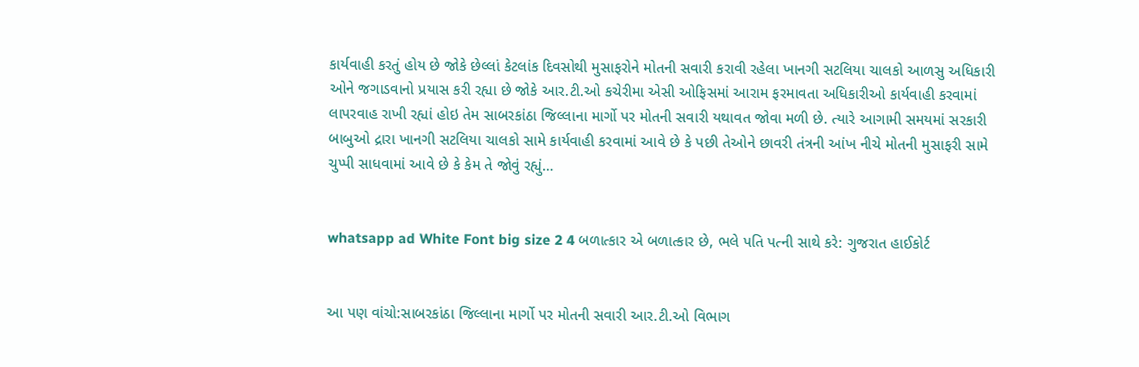કાર્યવાહી કરતું હોય છે જોકે છેલ્લાં કેટલાંક દિવસોથી મુસાફરોને મોતની સવારી કરાવી રહેલા ખાનગી સટલિયા ચાલકો આળસુ અધિકારી ઓને જગાડવાનો પ્રયાસ કરી રહ્યા છે જોકે આર.ટી.ઓ કચેરીમા એસી ઓફિસમાં આરામ ફરમાવતા અધિકારીઓ કાર્યવાહી કરવામાં લાપરવાહ રાખી રહ્યાં હોઇ તેમ સાબરકાંઠા જિલ્લાના માર્ગો પર મોતની સવારી યથાવત જોવા મળી છે. ત્યારે આગામી સમયમાં સરકારી બાબુઓ દ્રારા ખાનગી સટલિયા ચાલકો સામે કાર્યવાહી કરવામાં આવે છે કે પછી તેઓને છાવરી તંત્રની આંખ નીચે મોતની મુસાફરી સામે ચુપ્પી સાધવામાં આવે છે કે કેમ તે જોવું રહ્યું…


whatsapp ad White Font big size 2 4 બળાત્કાર એ બળાત્કાર છે, ભલે પતિ પત્ની સાથે કરે: ગુજરાત હાઈકોર્ટ


આ પણ વાંચો:સાબરકાંઠા જિલ્લાના માર્ગો પર મોતની સવારી આર.ટી.ઓ વિભાગ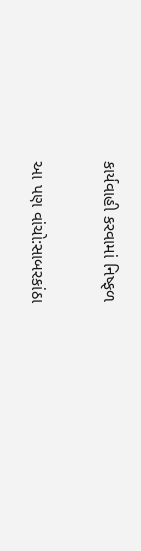કાર્યવાહી કરવામાં નિષ્ફળ

આ પણ વાંચો:સાબરકાંઠા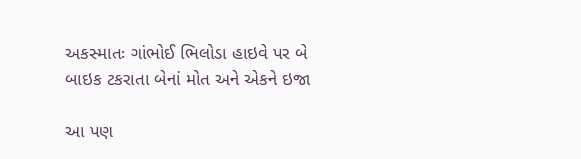અકસ્માતઃ ગાંભોઈ ભિલોડા હાઇવે પર બે બાઇક ટકરાતા બેનાં મોત અને એકને ઇજા

આ પણ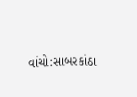વાંચો:સાબરકાંઠા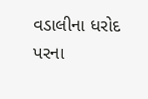વડાલીના ધરોદ પરના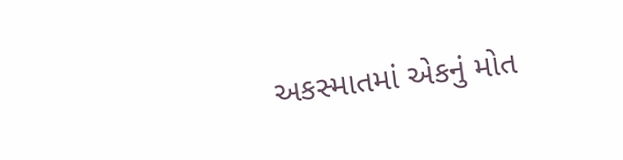અકસ્માતમાં એકનું મોત